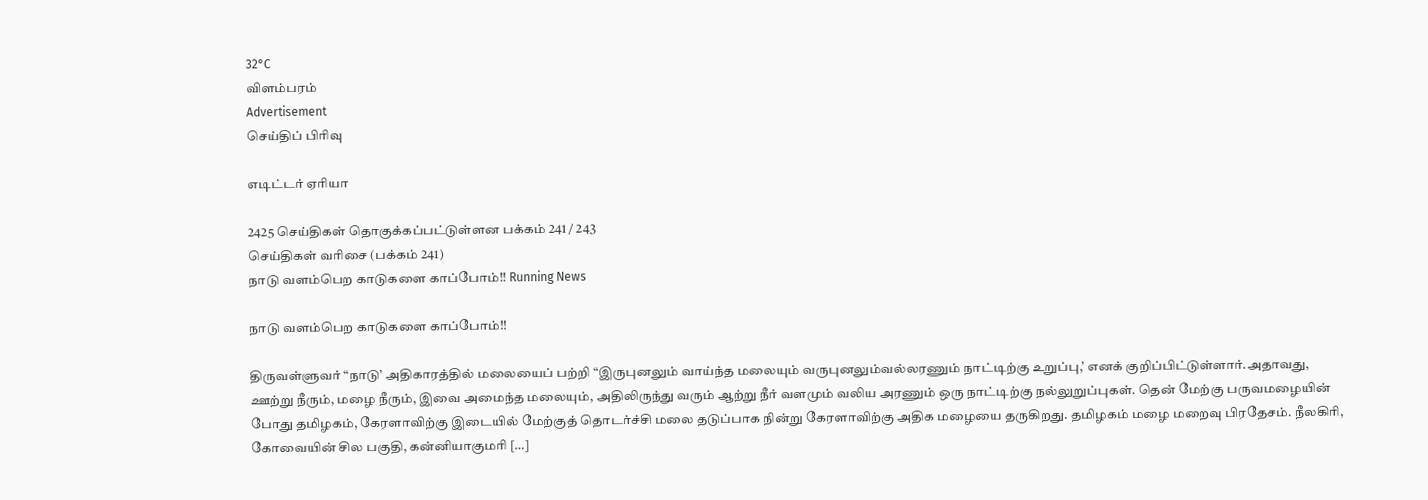32°C
விளம்பரம்
Advertisement
செய்திப் பிரிவு

எடிட்டர் ஏரியா

2425 செய்திகள் தொகுக்கப்பட்டுள்ளன பக்கம் 241 / 243
செய்திகள் வரிசை (பக்கம் 241)
நாடு வளம்பெற காடுகளை காப்போம்!! Running News

நாடு வளம்பெற காடுகளை காப்போம்!!

திருவள்ளுவர் “நாடு’ அதிகாரத்தில் மலையைப் பற்றி “இருபுனலும் வாய்ந்த மலையும் வருபுனலும்வல்லரணும் நாட்டிற்கு உறுப்பு,’ எனக் குறிப்பிட்டுள்ளார்.அதாவது, ஊற்று நீரும், மழை நீரும், இவை அமைந்த மலையும், அதிலிருந்து வரும் ஆற்று நீர் வளமும் வலிய அரணும் ஒரு நாட்டிற்கு நல்லுறுப்புகள். தென் மேற்கு பருவமழையின் போது தமிழகம், கேரளாவிற்கு இடையில் மேற்குத் தொடர்ச்சி மலை தடுப்பாக நின்று கேரளாவிற்கு அதிக மழையை தருகிறது. தமிழகம் மழை மறைவு பிரதேசம். நீலகிரி, கோவையின் சில பகுதி, கன்னியாகுமரி […]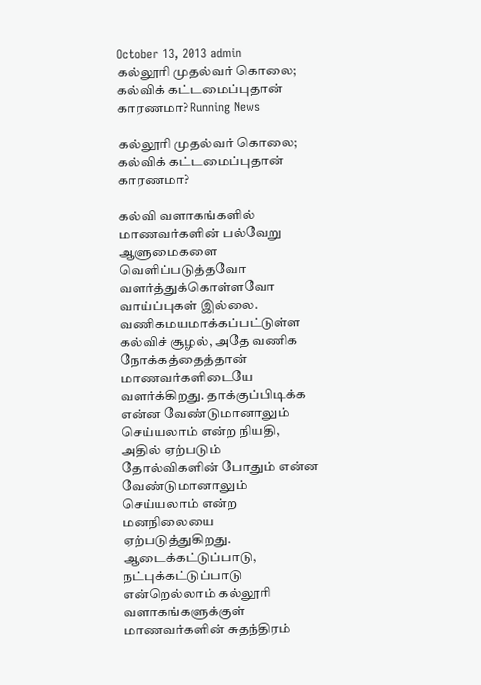October 13, 2013 admin
கல்லூரி முதல்வர் கொலை; கல்விக் கட்டமைப்புதான் காரணமா? Running News

கல்லூரி முதல்வர் கொலை; கல்விக் கட்டமைப்புதான் காரணமா?

கல்வி வளாகங்களில் மாணவர்களின் பல்வேறு ஆளுமைகளை வெளிப்படுத்தவோ வளர்த்துக்கொள்ளவோ வாய்ப்புகள் இல்லை. வணிகமயமாக்கப்பட்டுள்ள கல்விச் சூழல், அதே வணிக நோக்கத்தைத்தான் மாணவர்களிடையே வளர்க்கிறது. தாக்குப்பிடிக்க என்ன வேண்டுமானாலும் செய்யலாம் என்ற நியதி, அதில் ஏற்படும் தோல்விகளின் போதும் என்ன வேண்டுமானாலும் செய்யலாம் என்ற மனநிலையை ஏற்படுத்துகிறது. ஆடைக்கட்டுப்பாடு, நட்புக்கட்டுப்பாடு என்றெல்லாம் கல்லூரி வளாகங்களுக்குள் மாணவர்களின் சுதந்திரம்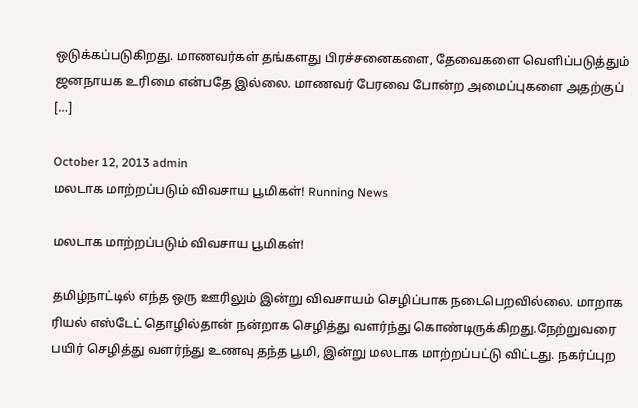ஒடுக்கப்படுகிறது. மாணவர்கள் தங்களது பிரச்சனைகளை, தேவைகளை வெளிப்படுத்தும் ஜனநாயக உரிமை என்பதே இல்லை. மாணவர் பேரவை போன்ற அமைப்புகளை அதற்குப் […]

October 12, 2013 admin
மலடாக மாற்றப்படும் விவசாய பூமிகள்! Running News

மலடாக மாற்றப்படும் விவசாய பூமிகள்!

தமிழ்நாட்டில் எந்த ஒரு ஊரிலும் இன்று விவசாயம் செழிப்பாக நடைபெறவில்லை. மாறாக ரியல் எஸ்டேட் தொழில்தான் நன்றாக செழித்து வளர்ந்து கொண்டிருக்கிறது.நேற்றுவரை பயிர் செழித்து வளர்ந்து உணவு தந்த பூமி, இன்று மலடாக மாற்றப்பட்டு விட்டது. நகர்ப்புற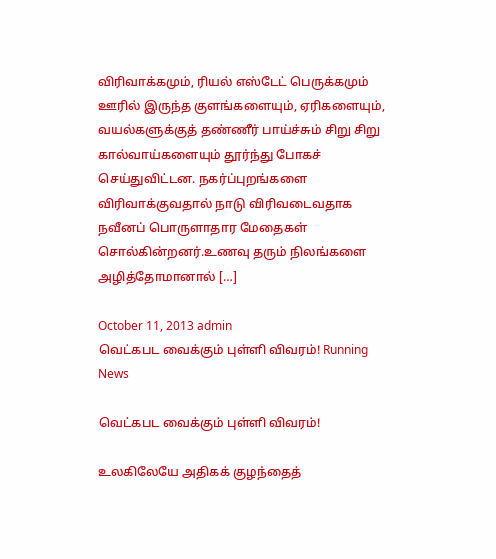விரிவாக்கமும், ரியல் எஸ்டேட் பெருக்கமும் ஊரில் இருந்த குளங்களையும், ஏரிகளையும், வயல்களுக்குத் தண்ணீர் பாய்ச்சும் சிறு சிறு கால்வாய்களையும் தூர்ந்து போகச் செய்துவிட்டன. நகர்ப்புறங்களை விரிவாக்குவதால் நாடு விரிவடைவதாக நவீனப் பொருளாதார மேதைகள் சொல்கின்றனர்.உணவு தரும் நிலங்களை அழித்தோமானால் […]

October 11, 2013 admin
வெட்கபட வைக்கும் புள்ளி விவரம்! Running News

வெட்கபட வைக்கும் புள்ளி விவரம்!

உலகிலேயே அதிகக் குழந்தைத்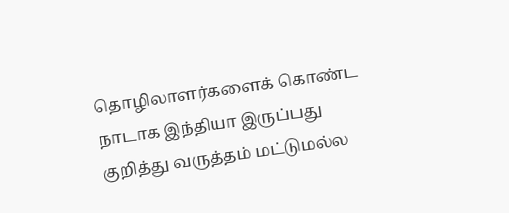தொழிலாளர்களைக் கொண்ட நாடாக இந்தியா இருப்பது குறித்து வருத்தம் மட்டுமல்ல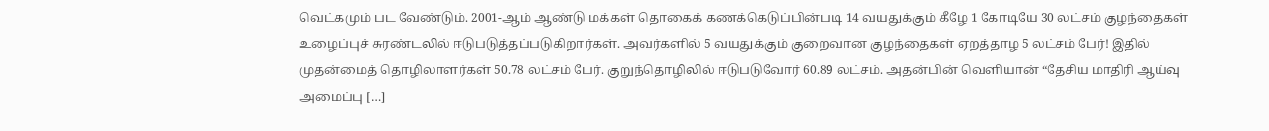வெட்கமும் பட வேண்டும். 2001-ஆம் ஆண்டு மக்கள் தொகைக் கணக்கெடுப்பின்படி 14 வயதுக்கும் கீழே 1 கோடியே 30 லட்சம் குழந்தைகள் உழைப்புச் சுரண்டலில் ஈடுபடுத்தப்படுகிறார்கள். அவர்களில் 5 வயதுக்கும் குறைவான குழந்தைகள் ஏறத்தாழ 5 லட்சம் பேர்! இதில் முதன்மைத் தொழிலாளர்கள் 50.78 லட்சம் பேர். குறுந்தொழிலில் ஈடுபடுவோர் 60.89 லட்சம். அதன்பின் வெளியான் “தேசிய மாதிரி ஆய்வு அமைப்பு […]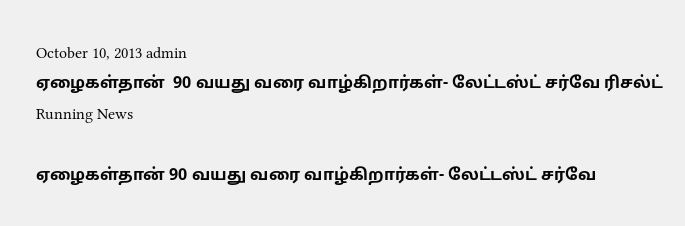October 10, 2013 admin
ஏழைகள்தான்  90 வயது வரை வாழ்கிறார்கள்- லேட்டஸ்ட் சர்வே ரிசல்ட் Running News

ஏழைகள்தான் 90 வயது வரை வாழ்கிறார்கள்- லேட்டஸ்ட் சர்வே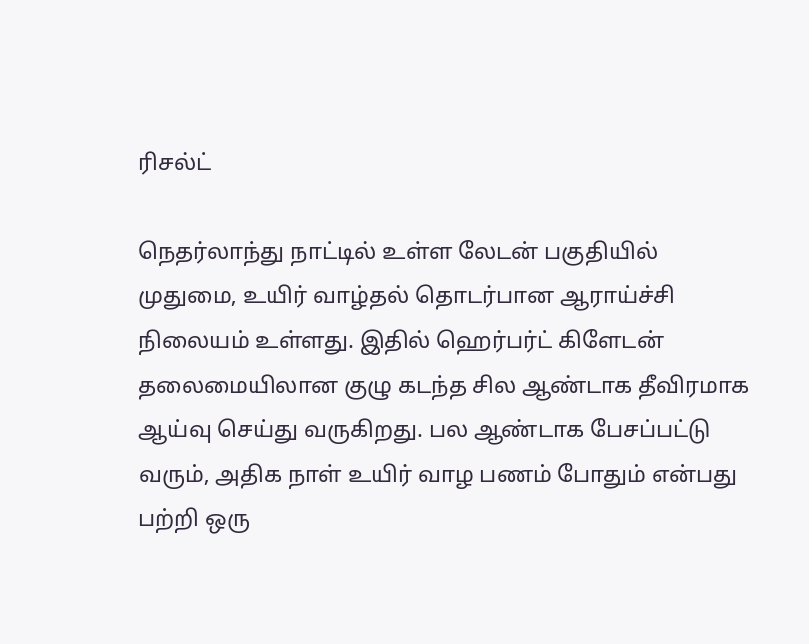ரிசல்ட்

நெதர்லாந்து நாட்டில் உள்ள லேடன் பகுதியில் முதுமை, உயிர் வாழ்தல் தொடர்பான ஆராய்ச்சி நிலையம் உள்ளது. இதில் ஹெர்பர்ட் கிளேடன் தலைமையிலான குழு கடந்த சில ஆண்டாக தீவிரமாக ஆய்வு செய்து வருகிறது. பல ஆண்டாக பேசப்பட்டு வரும், அதிக நாள் உயிர் வாழ பணம் போதும் என்பது பற்றி ஒரு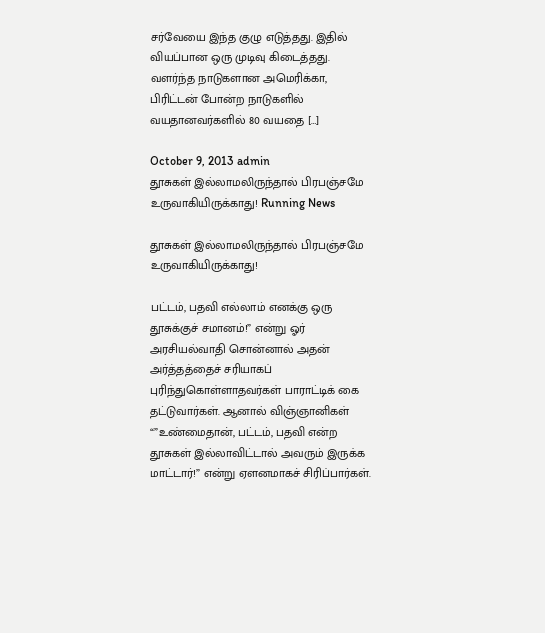சர்வேயை இந்த குழு எடுத்தது. இதில் வியப்பான ஒரு முடிவு கிடைத்தது. வளர்ந்த நாடுகளான அமெரிக்கா, பிரிட்டன் போன்ற நாடுகளில் வயதானவர்களில் 80 வயதை […]

October 9, 2013 admin
தூசுகள் இல்லாமலிருந்தால் பிரபஞ்சமே உருவாகியிருக்காது! Running News

தூசுகள் இல்லாமலிருந்தால் பிரபஞ்சமே உருவாகியிருக்காது!

பட்டம், பதவி எல்லாம் எனக்கு ஒரு தூசுக்குச் சமானம்!” என்று ஓர் அரசியல்வாதி சொன்னால் அதன் அர்த்தத்தைச் சரியாகப் புரிந்துகொள்ளாதவர்கள் பாராட்டிக் கை தட்டுவார்கள். ஆனால் விஞ்ஞானிகள் “”உண்மைதான், பட்டம், பதவி என்ற தூசுகள் இல்லாவிட்டால் அவரும் இருக்க மாட்டார்!” என்று ஏளனமாகச் சிரிப்பார்கள்.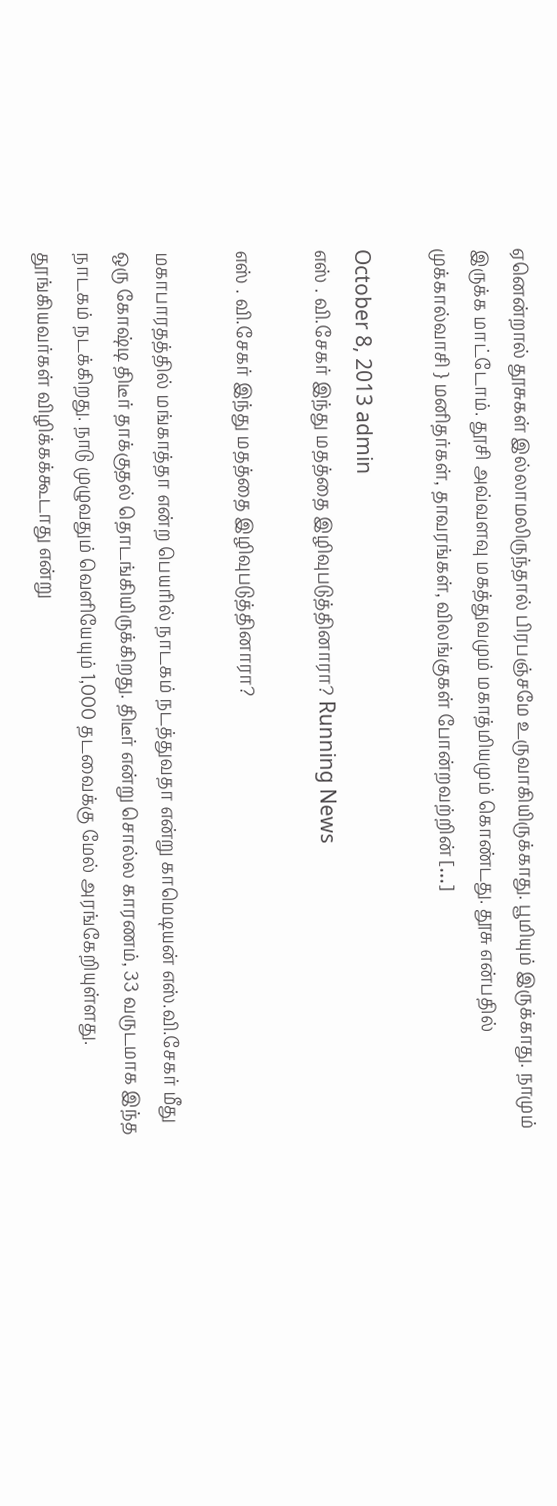ஏனென்றால் தூசுகள் இல்லாமலிருந்தால் பிரபஞ்சமே உருவாகியிருக்காது. பூமியும் இருக்காது. நாமும் இருக்க மாட்டோம். தூசி அவ்வளவு மகத்துவமும் மகாத்மியமும் கொண்டது. தூசு என்பதில் முக்கால்வாசி } மனிதர்கள், தாவரங்கள், விலங்குகள் போன்றவற்றின் […]

October 8, 2013 admin
எஸ் . வி.சேகர் இந்து மதத்தை இழிவுபடுத்தினாரா? Running News

எஸ் . வி.சேகர் இந்து மதத்தை இழிவுபடுத்தினாரா?

மகாபாரதத்தில் மங்காத்தா என்ற பெயரில் நாடகம் நடத்துவதா என்று காமெடியன் எஸ்.வி.சேகர் மீது ஒரு கோஷ்டி திடீர் தாக்குதல் தொடங்கியிருக்கிறது. திடீர் என்று சொல்ல காரணம், 33 வருடமாக இந்த நாடகம் நடக்கிறது. நாடு முழுவதும் வெளியேயும் 1,000 தடவைக்கு மேல் அரங்கேறியுள்ளது. தூங்கியவர்கள் விழிக்கக்கூடாது என்று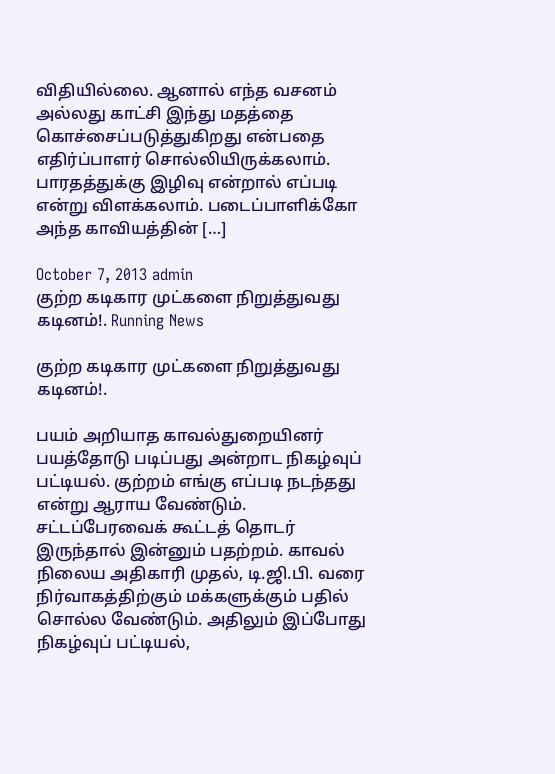விதியில்லை. ஆனால் எந்த வசனம் அல்லது காட்சி இந்து மதத்தை கொச்சைப்படுத்துகிறது என்பதை எதிர்ப்பாளர் சொல்லியிருக்கலாம். பாரதத்துக்கு இழிவு என்றால் எப்படி என்று விளக்கலாம். படைப்பாளிக்கோ அந்த காவியத்தின் […]

October 7, 2013 admin
குற்ற கடிகார முட்களை நிறுத்துவது கடினம்!. Running News

குற்ற கடிகார முட்களை நிறுத்துவது கடினம்!.

பயம் அறியாத காவல்துறையினர் பயத்தோடு படிப்பது அன்றாட நிகழ்வுப் பட்டியல். குற்றம் எங்கு எப்படி நடந்தது என்று ஆராய வேண்டும். சட்டப்பேரவைக் கூட்டத் தொடர் இருந்தால் இன்னும் பதற்றம். காவல் நிலைய அதிகாரி முதல், டி.ஜி.பி. வரை நிர்வாகத்திற்கும் மக்களுக்கும் பதில் சொல்ல வேண்டும். அதிலும் இப்போது நிகழ்வுப் பட்டியல்,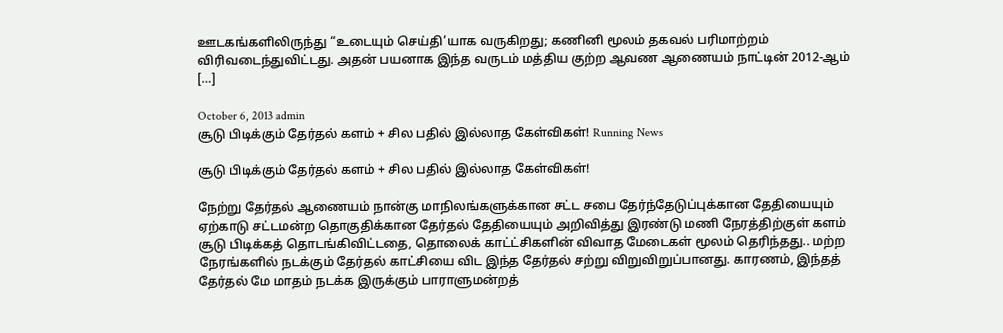ஊடகங்களிலிருந்து “உடையும் செய்தி’யாக வருகிறது; கணினி மூலம் தகவல் பரிமாற்றம் விரிவடைந்துவிட்டது. அதன் பயனாக இந்த வருடம் மத்திய குற்ற ஆவண ஆணையம் நாட்டின் 2012-ஆம் […]

October 6, 2013 admin
சூடு பிடிக்கும் தேர்தல் களம் + சில பதில் இல்லாத கேள்விகள்! Running News

சூடு பிடிக்கும் தேர்தல் களம் + சில பதில் இல்லாத கேள்விகள்!

நேற்று தேர்தல் ஆணையம் நான்கு மாநிலங்களுக்கான சட்ட சபை தேர்ந்தேடுப்புக்கான தேதியையும் ஏற்காடு சட்டமன்ற தொகுதிக்கான தேர்தல் தேதியையும் அறிவித்து இரண்டு மணி நேரத்திற்குள் களம் சூடு பிடிக்கத் தொடங்கிவிட்டதை, தொலைக் காட்ட்சிகளின் விவாத மேடைகள் மூலம் தெரிந்தது.. மற்ற நேரங்களில் நடக்கும் தேர்தல் காட்சியை விட இந்த தேர்தல் சற்று விறுவிறுப்பானது. காரணம், இந்தத் தேர்தல் மே மாதம் நடக்க இருக்கும் பாராளுமன்றத்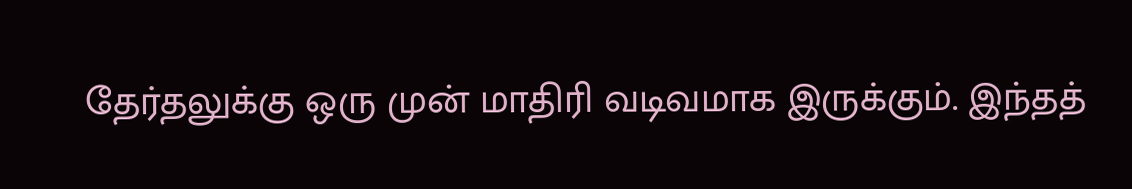தேர்தலுக்கு ஒரு முன் மாதிரி வடிவமாக இருக்கும். இந்தத்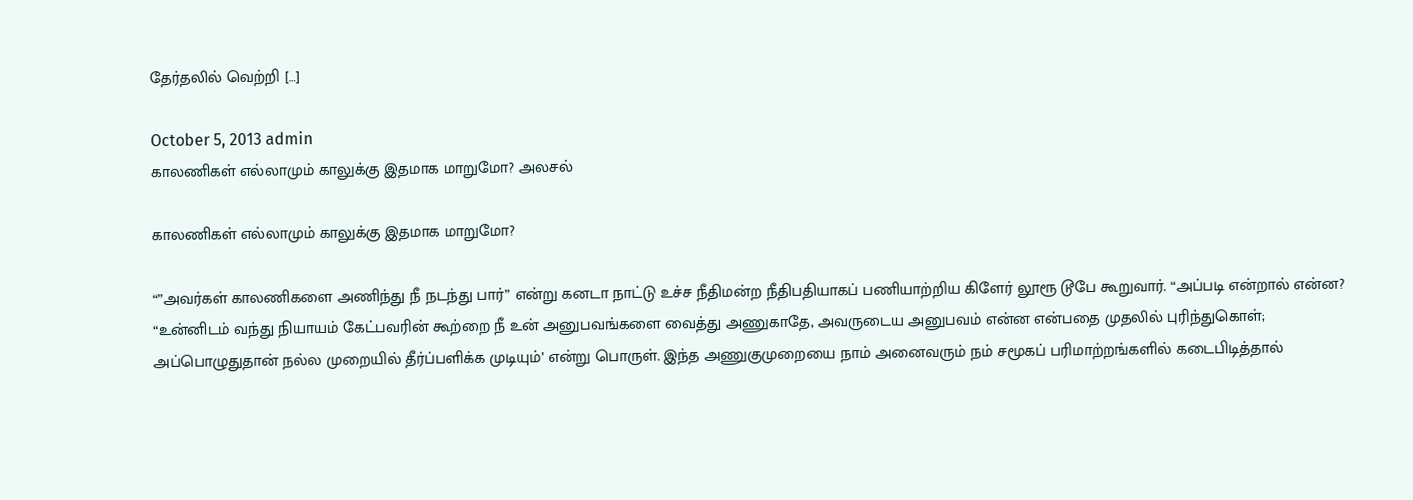தேர்தலில் வெற்றி […]

October 5, 2013 admin
காலணிகள் எல்லாமும் காலுக்கு இதமாக மாறுமோ? அலசல்

காலணிகள் எல்லாமும் காலுக்கு இதமாக மாறுமோ?

“”அவர்கள் காலணிகளை அணிந்து நீ நடந்து பார்” என்று கனடா நாட்டு உச்ச நீதிமன்ற நீதிபதியாகப் பணியாற்றிய கிளேர் லூரூ டூபே கூறுவார். “அப்படி என்றால் என்ன? “உன்னிடம் வந்து நியாயம் கேட்பவரின் கூற்றை நீ உன் அனுபவங்களை வைத்து அணுகாதே, அவருடைய அனுபவம் என்ன என்பதை முதலில் புரிந்துகொள்; அப்பொழுதுதான் நல்ல முறையில் தீர்ப்பளிக்க முடியும்’ என்று பொருள். இந்த அணுகுமுறையை நாம் அனைவரும் நம் சமூகப் பரிமாற்றங்களில் கடைபிடித்தால்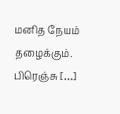மனித நேயம் தழைக்கும். பிரெஞ்சு […]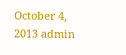October 4, 2013 admin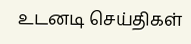உடனடி செய்திகள்